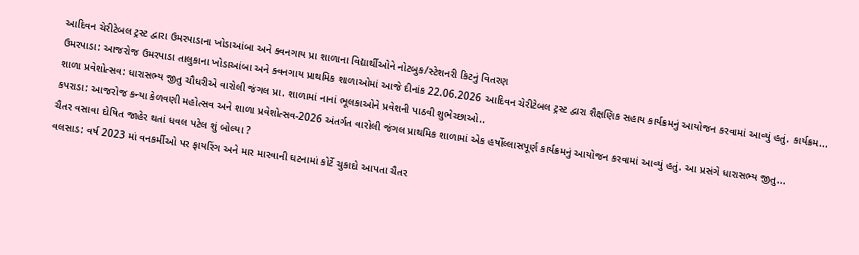આદિવન ચેરીટેબલ ટ્રસ્ટ દ્વારા ઉમરપાડાના ખોડાઆંબા અને ક્વનગાય પ્રા શાળાના વિદ્યાર્થીઓને નોટબુક/સ્ટેશનરી કિટનું વિતરણ
ઉમરપાડા: આજરોજ ઉમરપાડા તાલુકાના ખોડાઆંબા અને ક્વનગાય પ્રાથમિક શાળાઓમાં આજે દીનાંક 22.06.2026 આદિવન ચેરીટેબલ ટ્રસ્ટ દ્વારા શૈક્ષણિક સહાય કાર્યક્રમનું આયોજન કરવામાં આવ્યું હતું. કાર્યક્રમ...
શાળા પ્રવેશોત્સવ: ધારાસભ્ય જીતુ ચૌધરીએ વારોલી જંગલ પ્રા. શાળામાં નાનાં ભૂલકાઓને પ્રવેશની પાઠવી શુભેચ્છાઓ..
કપરાડા: આજરોજ કન્યા કેળવણી મહોત્સવ અને શાળા પ્રવેશોત્સવ-2026 અંતર્ગત વારોલી જંગલ પ્રાથમિક શાળામાં એક હર્ષોલ્લાસપૂર્ણ કાર્યક્રમનું આયોજન કરવામાં આવ્યું હતું. આ પ્રસંગે ધારાસભ્ય જીતુ...
ચૈતર વસાવા દોષિત જાહેર થતાં ધવલ પટેલ શું બોલ્યા ?
વલસાડ: વર્ષ 2023 માં વનકર્મીઓ પર ફાયરિંગ અને માર મારવાની ઘટનામાં કોર્ટે ચુકાદો આપતા ચૈતર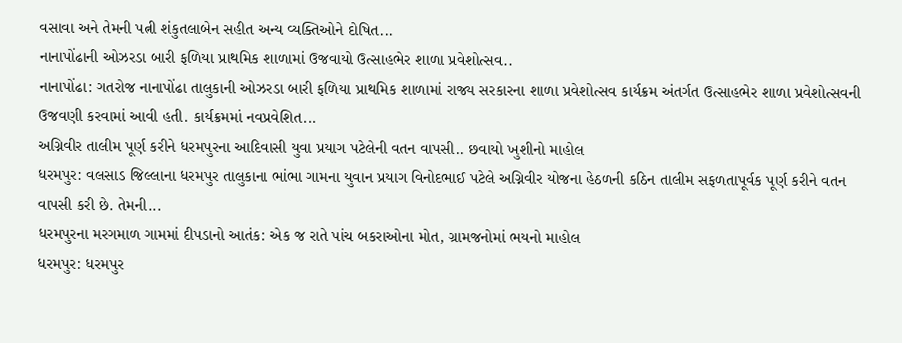વસાવા અને તેમની પત્ની શંકુતલાબેન સહીત અન્ય વ્યક્તિઓને દોષિત...
નાનાપોંઢાની ઓઝરડા બારી ફળિયા પ્રાથમિક શાળામાં ઉજવાયો ઉત્સાહભેર શાળા પ્રવેશોત્સવ..
નાનાપોંઢા: ગતરોજ નાનાપોંઢા તાલુકાની ઓઝરડા બારી ફળિયા પ્રાથમિક શાળામાં રાજ્ય સરકારના શાળા પ્રવેશોત્સવ કાર્યક્રમ અંતર્ગત ઉત્સાહભેર શાળા પ્રવેશોત્સવની ઉજવણી કરવામાં આવી હતી. કાર્યક્રમમાં નવપ્રવેશિત...
અગ્નિવીર તાલીમ પૂર્ણ કરીને ધરમપુરના આદિવાસી યુવા પ્રયાગ પટેલેની વતન વાપસી.. છવાયો ખુશીનો માહોલ
ધરમપુર: વલસાડ જિલ્લાના ધરમપુર તાલુકાના ભાંભા ગામના યુવાન પ્રયાગ વિનોદભાઈ પટેલે અગ્નિવીર યોજના હેઠળની કઠિન તાલીમ સફળતાપૂર્વક પૂર્ણ કરીને વતન વાપસી કરી છે. તેમની...
ધરમપુરના મરગમાળ ગામમાં દીપડાનો આતંક: એક જ રાતે પાંચ બકરાઓના મોત, ગ્રામજનોમાં ભયનો માહોલ
ધરમપુર: ધરમપુર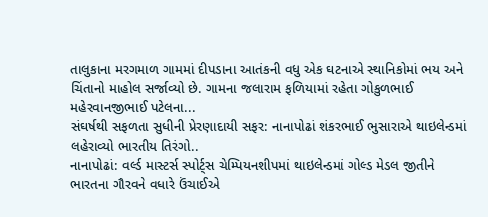તાલુકાના મરગમાળ ગામમાં દીપડાના આતંકની વધુ એક ઘટનાએ સ્થાનિકોમાં ભય અને ચિંતાનો માહોલ સર્જાવ્યો છે. ગામના જલારામ ફળિયામાં રહેતા ગોકુળભાઈ મહેરવાનજીભાઈ પટેલના...
સંઘર્ષથી સફળતા સુધીની પ્રેરણાદાયી સફર: નાનાપોઢાં શંકરભાઈ ભુસારાએ થાઇલેન્ડમાં લહેરાવ્યો ભારતીય તિરંગો..
નાનાપોઢાં: વર્લ્ડ માસ્ટર્સ સ્પોર્ટ્સ ચેમ્પિયનશીપમાં થાઇલેન્ડમાં ગોલ્ડ મેડલ જીતીને ભારતના ગૌરવને વધારે ઉંચાઈએ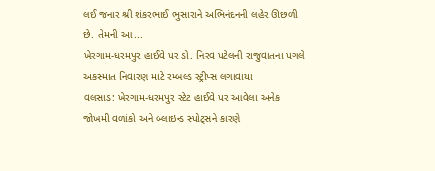લઈ જનાર શ્રી શંકરભાઈ ભુસારાને અભિનંદનની લહેર ઊછળી છે. તેમની આ...
ખેરગામ-ધરમપુર હાઈવે પર ડો. નિરવ પટેલની રાજુવાતના પગલે અકસ્માત નિવારણ માટે રમ્બલ્ડ સ્ટ્રીપ્સ લગાવાયા
વલસાડ: ખેરગામ-ધરમપુર સ્ટેટ હાઈવે પર આવેલા અનેક જોખમી વળાંકો અને બ્લાઇન્ડ સ્પોટ્સને કારણે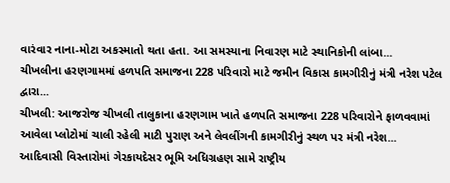વારંવાર નાના-મોટા અકસ્માતો થતા હતા. આ સમસ્યાના નિવારણ માટે સ્થાનિકોની લાંબા...
ચીખલીના હરણગામમાં હળપતિ સમાજના 228 પરિવારો માટે જમીન વિકાસ કામગીરીનું મંત્રી નરેશ પટેલ દ્વારા...
ચીખલી: આજરોજ ચીખલી તાલુકાના હરણગામ ખાતે હળપતિ સમાજના 228 પરિવારોને ફાળવવામાં આવેલા પ્લોટોમાં ચાલી રહેલી માટી પુરાણ અને લેવલીંગની કામગીરીનું સ્થળ પર મંત્રી નરેશ...
આદિવાસી વિસ્તારોમાં ગેરકાયદેસર ભૂમિ અધિગ્રહણ સામે રાષ્ટ્રીય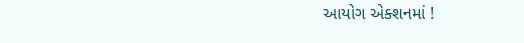આયોગ એક્શનમાં !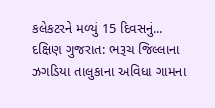કલેકટરને મળ્યું 15 દિવસનું...
દક્ષિણ ગુજરાત: ભરૂચ જિલ્લાના ઝગડિયા તાલુકાના અવિધા ગામના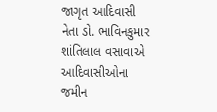જાગૃત આદિવાસી નેતા ડો. ભાવિનકુમાર શાંતિલાલ વસાવાએ આદિવાસીઓના જમીન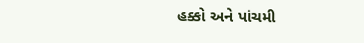હક્કો અને પાંચમી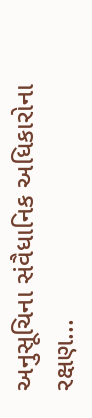અનુસૂચિના સંવૈધાનિક અધિકારોના રક્ષણ...